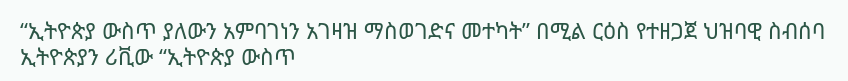“ኢትዮጵያ ውስጥ ያለውን አምባገነን አገዛዝ ማስወገድና መተካት” በሚል ርዕስ የተዘጋጀ ህዝባዊ ስብሰባ
ኢትዮጵያን ሪቪው “ኢትዮጵያ ውስጥ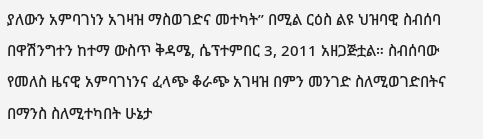ያለውን አምባገነን አገዛዝ ማስወገድና መተካት” በሚል ርዕስ ልዩ ህዝባዊ ስብሰባ በዋሽንግተን ከተማ ውስጥ ቅዳሜ, ሴፕተምበር 3, 2011 አዘጋጅቷል። ስብሰባው የመለስ ዜናዊ አምባገነንና ፈላጭ ቆራጭ አገዛዝ በምን መንገድ ስለሚወገድበትና በማንስ ስለሚተካበት ሁኔታ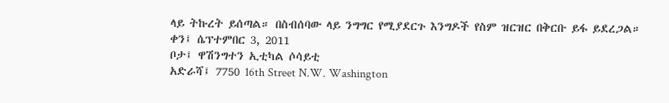ላይ ትኩረት ይሰጣል። በስብሰባው ላይ ንግግር የሚያደርጉ እንግዶች የስም ዝርዝር በቅርቡ ይፋ ይደረጋል።
ቀን፤ ሴፕተምበር 3, 2011
ቦታ፤ ዋሽንግተን ኢቲካል ሶሳይቲ
አድራሻ፤ 7750 16th Street N.W. Washington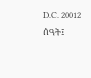D.C. 20012
ሰዓት፤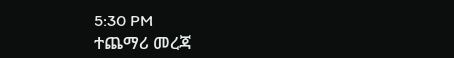5:30 PM
ተጨማሪ መረጃ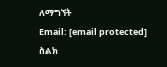ለማግኘት
Email: [email protected]
ስልክ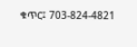ቁጥር፤ 703-824-4821